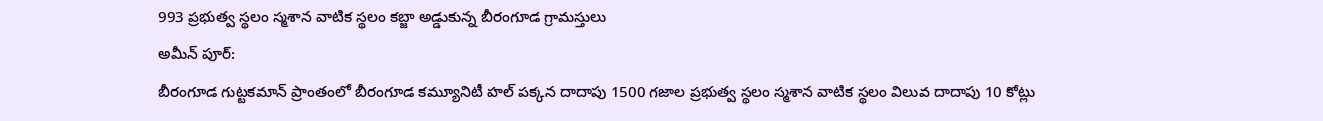993 ప్రభుత్వ స్థలం స్మశాన వాటిక స్థలం కబ్జా అడ్డుకున్న బీరంగూడ గ్రామస్తులు
అమీన్ పూర్:
బీరంగూడ గుట్టకమాన్ ప్రాంతంలో బీరంగూడ కమ్యూనిటీ హల్ పక్కన దాదాపు 1500 గజాల ప్రభుత్వ స్థలం స్మశాన వాటిక స్థలం విలువ దాదాపు 10 కోట్లు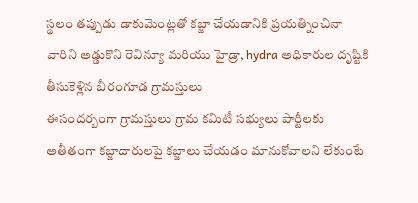స్థలం తప్పుడు డాకుమెంట్లతో కబ్జా చేయడానికి ప్రయత్నించినా వారిని అడ్డుకొని రెవిన్యూ మరియు హైడ్రా, hydra అధికారుల దృష్టికి తీసుకెళ్లిన బీరంగూడ గ్రామస్తులు
ఈసందర్బంగా గ్రామస్తులు గ్రామ కమిటీ సభ్యులు పార్టీలకు అతీతంగా కబ్జాదారులపై కబ్జాలు చేయడం మానుకోవాలని లేకుంటే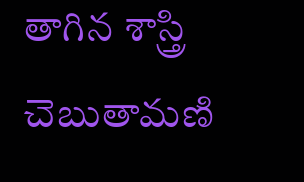తాగిన శాస్త్రి చెబుతామణి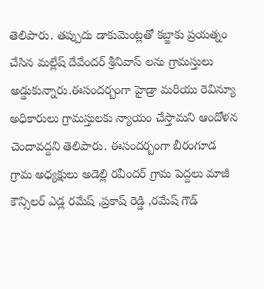తెలిపారు. తప్పుదు డాకుమెంట్లతో కబ్జాకు ప్రయత్నం చేసిన మల్లేష్ దేవేందర్ శ్రీనివాస్ లను గ్రామస్తులు అడ్డుకున్నారు.ఈసందర్బంగా హైడ్రా మరియు రెవిన్యూ అధికారులు గ్రామస్తులకు న్యాయం చేస్తామని ఆందోళన చెందావద్దని తెలిపారు. ఈసందర్బంగా బీరంగూడ గ్రామ అధ్యక్షులు అడెల్లి రవీందర్ గ్రామ పెద్దలు మాజీ కౌన్సిలర్ ఎడ్ల రమేష్ ,ప్రకాష్ రెడ్డి ,రమేష్ గౌడ్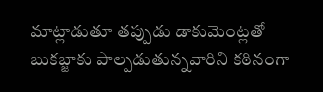మాట్లాడుతూ తప్పుడు డాకుమెంట్లతో బుకబ్జాకు పాల్పడుతున్నవారిని కఠినంగా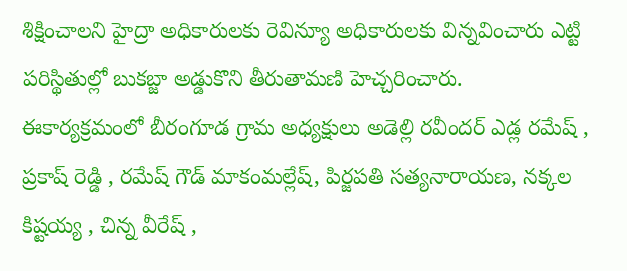శిక్షించాలని హైద్రా అధికారులకు రెవిన్యూ అధికారులకు విన్నవించారు ఎట్టి పరిస్థితుల్లో బుకబ్జా అడ్డుకొని తీరుతామణి హెచ్చరించారు.
ఈకార్యక్రమంలో బీరంగూడ గ్రామ అధ్యక్షులు అడెల్లి రవీందర్ ఎడ్ల రమేష్ , ప్రకాష్ రెడ్డి , రమేష్ గౌడ్ మాకంమల్లేష్, పిర్జపతి సత్యనారాయణ, నక్కల కిష్టయ్య , చిన్న వీరేష్ ,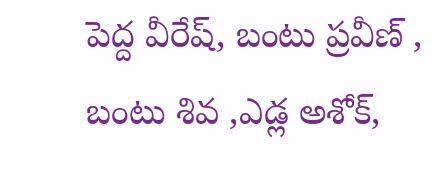పెద్ద వీరేష్, బంటు ప్రవీణ్ , బంటు శివ ,ఎడ్ల అశోక్,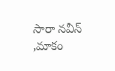సారా నవీన్ ,మాకం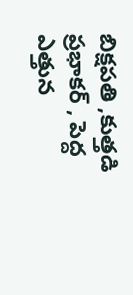బిక్షపతి ,కుత్తడి ప్రభాకర్ , పెద్ద ఎత్తున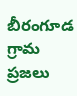బీరంగూడ గ్రామ ప్రజలు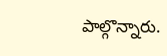పాల్గొన్నారు.